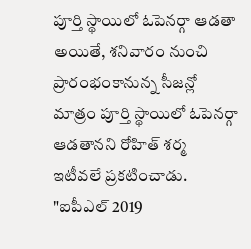పూర్తి స్థాయిలో ఓపెనర్గా ఆడతా
అయితే, శనివారం నుంచి ప్రారంభంకానున్న సీజన్లో మాత్రం పూర్తి స్థాయిలో ఓపెనర్గా ఆడతానని రోహిత్ శర్మ ఇటీవలే ప్రకటించాడు. "ఐపీఎల్ 2019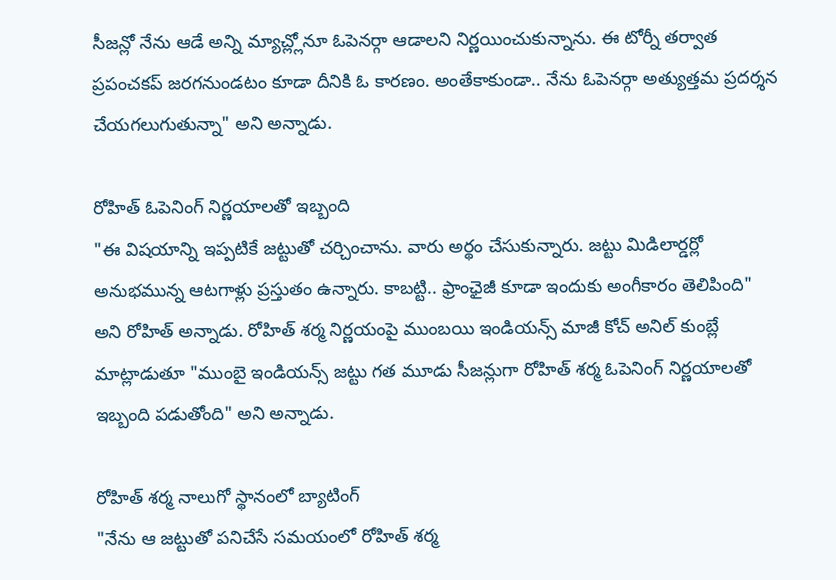సీజన్లో నేను ఆడే అన్ని మ్యాచ్ల్లోనూ ఓపెనర్గా ఆడాలని నిర్ణయించుకున్నాను. ఈ టోర్నీ తర్వాత ప్రపంచకప్ జరగనుండటం కూడా దీనికి ఓ కారణం. అంతేకాకుండా.. నేను ఓపెనర్గా అత్యుత్తమ ప్రదర్శన చేయగలుగుతున్నా" అని అన్నాడు.

రోహిత్ ఓపెనింగ్ నిర్ణయాలతో ఇబ్బంది
"ఈ విషయాన్ని ఇప్పటికే జట్టుతో చర్చించాను. వారు అర్థం చేసుకున్నారు. జట్టు మిడిలార్డర్లో అనుభమున్న ఆటగాళ్లు ప్రస్తుతం ఉన్నారు. కాబట్టి.. ఫ్రాంఛైజీ కూడా ఇందుకు అంగీకారం తెలిపింది" అని రోహిత్ అన్నాడు. రోహిత్ శర్మ నిర్ణయంపై ముంబయి ఇండియన్స్ మాజీ కోచ్ అనిల్ కుంబ్లే మాట్లాడుతూ "ముంబై ఇండియన్స్ జట్టు గత మూడు సీజన్లుగా రోహిత్ శర్మ ఓపెనింగ్ నిర్ణయాలతో ఇబ్బంది పడుతోంది" అని అన్నాడు.

రోహిత్ శర్మ నాలుగో స్థానంలో బ్యాటింగ్
"నేను ఆ జట్టుతో పనిచేసే సమయంలో రోహిత్ శర్మ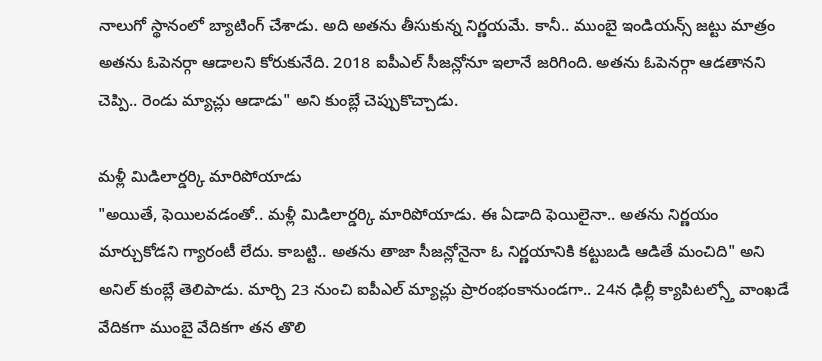నాలుగో స్థానంలో బ్యాటింగ్ చేశాడు. అది అతను తీసుకున్న నిర్ణయమే. కానీ.. ముంబై ఇండియన్స్ జట్టు మాత్రం అతను ఓపెనర్గా ఆడాలని కోరుకునేది. 2018 ఐపీఎల్ సీజన్లోనూ ఇలానే జరిగింది. అతను ఓపెనర్గా ఆడతానని చెప్పి.. రెండు మ్యాచ్లు ఆడాడు" అని కుంబ్లే చెప్పుకొచ్చాడు.

మళ్లీ మిడిలార్డర్కి మారిపోయాడు
"అయితే, ఫెయిలవడంతో.. మళ్లీ మిడిలార్డర్కి మారిపోయాడు. ఈ ఏడాది ఫెయిలైనా.. అతను నిర్ణయం మార్చుకోడని గ్యారంటీ లేదు. కాబట్టి.. అతను తాజా సీజన్లోనైనా ఓ నిర్ణయానికి కట్టుబడి ఆడితే మంచిది" అని అనిల్ కుంబ్లే తెలిపాడు. మార్చి 23 నుంచి ఐపీఎల్ మ్యాచ్లు ప్రారంభంకానుండగా.. 24న ఢిల్లీ క్యాపిటల్స్తో వాంఖడే వేదికగా ముంబై వేదికగా తన తొలి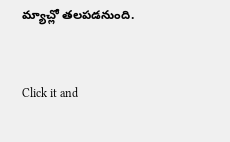మ్యాచ్లో తలపడనుంది.


Click it and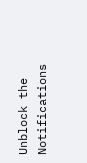Unblock the Notifications